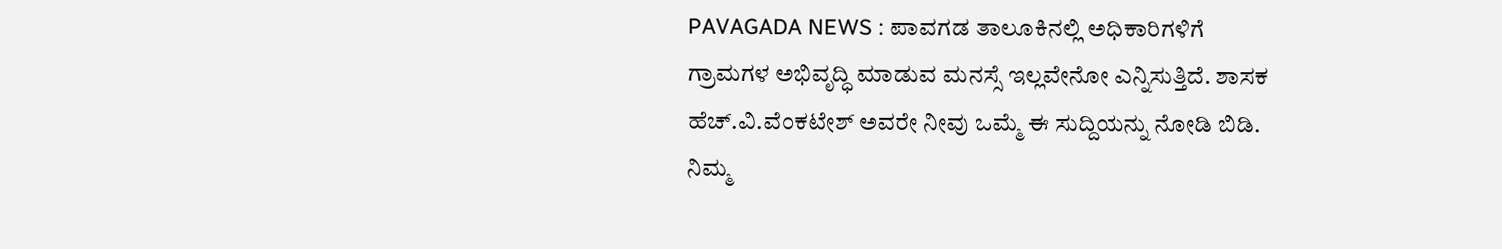PAVAGADA NEWS : ಪಾವಗಡ ತಾಲೂಕಿನಲ್ಲಿ ಅಧಿಕಾರಿಗಳಿಗೆ ಗ್ರಾಮಗಳ ಅಭಿವೃದ್ಧಿ ಮಾಡುವ ಮನಸ್ಸೆ ಇಲ್ಲವೇನೋ ಎನ್ನಿಸುತ್ತಿದೆ. ಶಾಸಕ ಹೆಚ್.ವಿ.ವೆಂಕಟೇಶ್ ಅವರೇ ನೀವು ಒಮ್ಮೆ ಈ ಸುದ್ದಿಯನ್ನು ನೋಡಿ ಬಿಡಿ. ನಿಮ್ಮ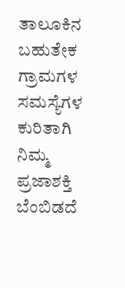ತಾಲೂಕಿನ ಬಹುತೇಕ ಗ್ರಾಮಗಳ ಸಮಸ್ಯೆಗಳ ಕುರಿತಾಗಿ ನಿಮ್ಮ ಪ್ರಜಾಶಕ್ತಿ ಬೆಂಬಿಡದೆ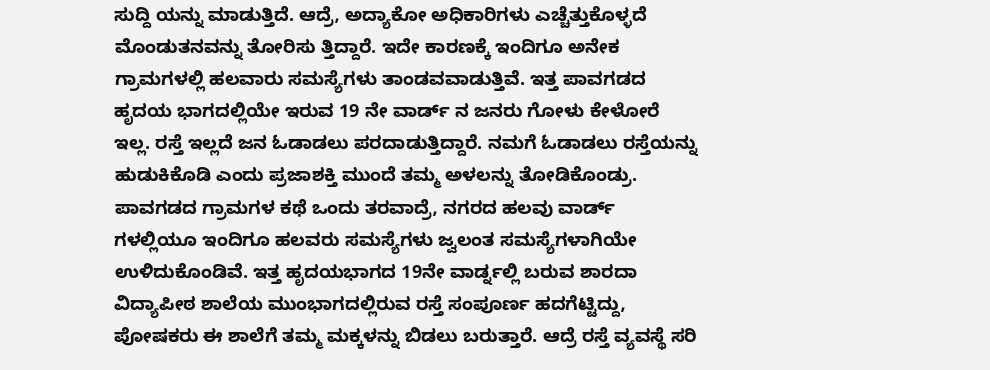ಸುದ್ದಿ ಯನ್ನು ಮಾಡುತ್ತಿದೆ. ಆದ್ರೆ, ಅದ್ಯಾಕೋ ಅಧಿಕಾರಿಗಳು ಎಚ್ಚೆತ್ತುಕೊಳ್ಳದೆ ಮೊಂಡುತನವನ್ನು ತೋರಿಸು ತ್ತಿದ್ದಾರೆ. ಇದೇ ಕಾರಣಕ್ಕೆ ಇಂದಿಗೂ ಅನೇಕ ಗ್ರಾಮಗಳಲ್ಲಿ ಹಲವಾರು ಸಮಸ್ಯೆಗಳು ತಾಂಡವವಾಡುತ್ತಿವೆ. ಇತ್ತ ಪಾವಗಡದ ಹೃದಯ ಭಾಗದಲ್ಲಿಯೇ ಇರುವ 19 ನೇ ವಾರ್ಡ್ ನ ಜನರು ಗೋಳು ಕೇಳೋರೆ ಇಲ್ಲ. ರಸ್ತೆ ಇಲ್ಲದೆ ಜನ ಓಡಾಡಲು ಪರದಾಡುತ್ತಿದ್ದಾರೆ. ನಮಗೆ ಓಡಾಡಲು ರಸ್ತೆಯನ್ನು ಹುಡುಕಿಕೊಡಿ ಎಂದು ಪ್ರಜಾಶಕ್ತಿ ಮುಂದೆ ತಮ್ಮ ಅಳಲನ್ನು ತೋಡಿಕೊಂಡ್ರು.
ಪಾವಗಡದ ಗ್ರಾಮಗಳ ಕಥೆ ಒಂದು ತರವಾದ್ರೆ, ನಗರದ ಹಲವು ವಾರ್ಡ್ ಗಳಲ್ಲಿಯೂ ಇಂದಿಗೂ ಹಲವರು ಸಮಸ್ಯೆಗಳು ಜ್ವಲಂತ ಸಮಸ್ಯೆಗಳಾಗಿಯೇ ಉಳಿದುಕೊಂಡಿವೆ. ಇತ್ತ ಹೃದಯಭಾಗದ 19ನೇ ವಾರ್ಡ್ನಲ್ಲಿ ಬರುವ ಶಾರದಾ ವಿದ್ಯಾಪೀಠ ಶಾಲೆಯ ಮುಂಭಾಗದಲ್ಲಿರುವ ರಸ್ತೆ ಸಂಪೂರ್ಣ ಹದಗೆಟ್ಟಿದ್ದು, ಪೋಷಕರು ಈ ಶಾಲೆಗೆ ತಮ್ಮ ಮಕ್ಕಳನ್ನು ಬಿಡಲು ಬರುತ್ತಾರೆ. ಆದ್ರೆ ರಸ್ತೆ ವ್ಯವಸ್ಥೆ ಸರಿ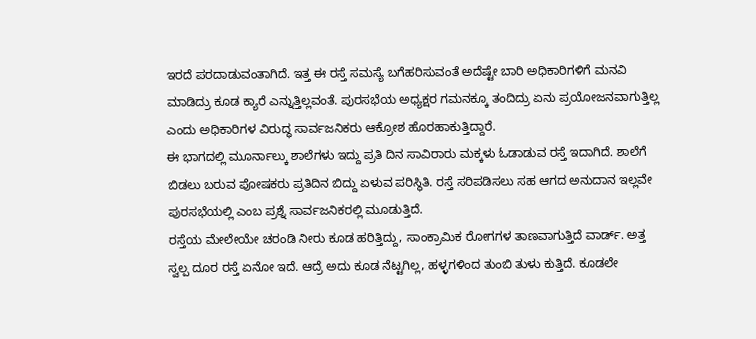ಇರದೆ ಪರದಾಡುವಂತಾಗಿದೆ. ಇತ್ತ ಈ ರಸ್ತೆ ಸಮಸ್ಯೆ ಬಗೆಹರಿಸುವಂತೆ ಅದೆಷ್ಟೇ ಬಾರಿ ಅಧಿಕಾರಿಗಳಿಗೆ ಮನವಿ ಮಾಡಿದ್ರು ಕೂಡ ಕ್ಯಾರೆ ಎನ್ನುತ್ತಿಲ್ಲವಂತೆ. ಪುರಸಭೆಯ ಅಧ್ಯಕ್ಷರ ಗಮನಕ್ಕೂ ತಂದಿದ್ರು ಏನು ಪ್ರಯೋಜನವಾಗುತ್ತಿಲ್ಲ ಎಂದು ಅಧಿಕಾರಿಗಳ ವಿರುದ್ಧ ಸಾರ್ವಜನಿಕರು ಆಕ್ರೋಶ ಹೊರಹಾಕುತ್ತಿದ್ದಾರೆ.
ಈ ಭಾಗದಲ್ಲಿ ಮೂರ್ನಾಲ್ಕು ಶಾಲೆಗಳು ಇದ್ದು ಪ್ರತಿ ದಿನ ಸಾವಿರಾರು ಮಕ್ಕಳು ಓಡಾಡುವ ರಸ್ತೆ ಇದಾಗಿದೆ. ಶಾಲೆಗೆ ಬಿಡಲು ಬರುವ ಪೋಷಕರು ಪ್ರತಿದಿನ ಬಿದ್ದು ಏಳುವ ಪರಿಸ್ಥಿತಿ. ರಸ್ತೆ ಸರಿಪಡಿಸಲು ಸಹ ಆಗದ ಅನುದಾನ ಇಲ್ಲವೇ ಪುರಸಭೆಯಲ್ಲಿ ಎಂಬ ಪ್ರಶ್ನೆ ಸಾರ್ವಜನಿಕರಲ್ಲಿ ಮೂಡುತ್ತಿದೆ.
ರಸ್ತೆಯ ಮೇಲೇಯೇ ಚರಂಡಿ ನೀರು ಕೂಡ ಹರಿತ್ತಿದ್ದು, ಸಾಂಕ್ರಾಮಿಕ ರೋಗಗಳ ತಾಣವಾಗುತ್ತಿದೆ ವಾರ್ಡ್. ಅತ್ತ ಸ್ವಲ್ಪ ದೂರ ರಸ್ತೆ ಏನೋ ಇದೆ. ಆದ್ರೆ ಅದು ಕೂಡ ನೆಟ್ಟಗಿಲ್ಲ, ಹಳ್ಳಗಳಿಂದ ತುಂಬಿ ತುಳು ಕುತ್ತಿದೆ. ಕೂಡಲೇ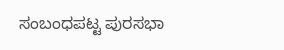ಸಂಬಂಧಪಟ್ಟ ಪುರಸಭಾ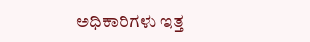ಅಧಿಕಾರಿಗಳು ಇತ್ತ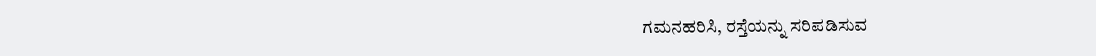ಗಮನಹರಿಸಿ, ರಸ್ತೆಯನ್ನು ಸರಿಪಡಿಸುವ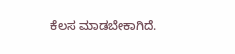ಕೆಲಸ ಮಾಡಬೇಕಾಗಿದೆ.